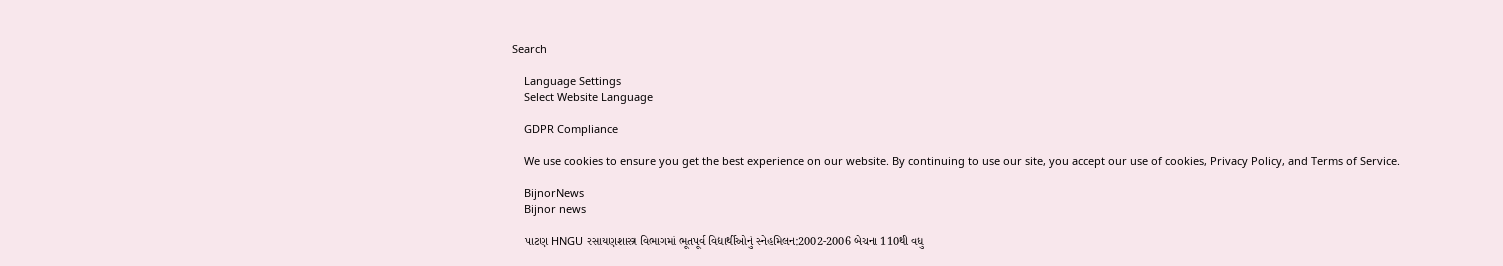Search

    Language Settings
    Select Website Language

    GDPR Compliance

    We use cookies to ensure you get the best experience on our website. By continuing to use our site, you accept our use of cookies, Privacy Policy, and Terms of Service.

    BijnorNews
    Bijnor news

    પાટણ HNGU રસાયણશાસ્ત્ર વિભાગમાં ભૂતપૂર્વ વિદ્યાર્થીઓનું સ્નેહમિલન:2002-2006 બેચના 110થી વધુ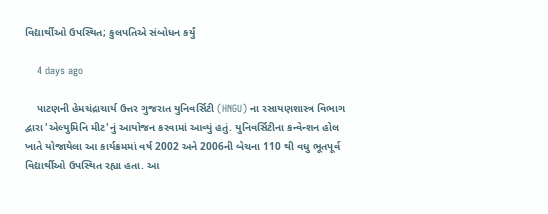વિદ્યાર્થીઓ ઉપસ્થિત; કુલપતિએ સંબોધન કર્યું

    4 days ago

    પાટણની હેમચંદ્રાચાર્ય ઉત્તર ગુજરાત યુનિવર્સિટી (HNGU) ના રસાયણશાસ્ત્ર વિભાગ દ્વારા 'એલ્યુમિનિ મીટ'નું આયોજન કરવામાં આવ્યું હતું. યુનિવર્સિટીના કન્વેન્શન હોલ ખાતે યોજાયેલા આ કાર્યક્રમમાં વર્ષ 2002 અને 2006ની બેચના 110 થી વધુ ભૂતપૂર્વ વિદ્યાર્થીઓ ઉપસ્થિત રહ્યા હતા. આ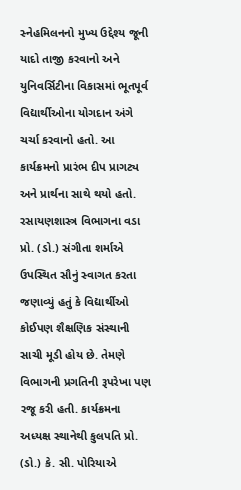સ્નેહમિલનનો મુખ્ય ઉદ્દેશ્ય જૂની યાદો તાજી કરવાનો અને યુનિવર્સિટીના વિકાસમાં ભૂતપૂર્વ વિદ્યાર્થીઓના યોગદાન અંગે ચર્ચા કરવાનો હતો. આ કાર્યક્રમનો પ્રારંભ દીપ પ્રાગટ્ય અને પ્રાર્થના સાથે થયો હતો. રસાયણશાસ્ત્ર વિભાગના વડા પ્રો. (ડો.) સંગીતા શર્માએ ઉપસ્થિત સૌનું સ્વાગત કરતા જણાવ્યું હતું કે વિદ્યાર્થીઓ કોઈપણ શૈક્ષણિક સંસ્થાની સાચી મૂડી હોય છે. તેમણે વિભાગની પ્રગતિની રૂપરેખા પણ રજૂ કરી હતી. કાર્યક્રમના અધ્યક્ષ સ્થાનેથી કુલપતિ પ્રો. (ડો.) કે. સી. પોરિયાએ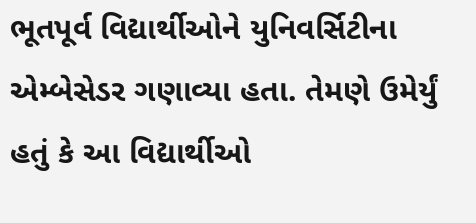ભૂતપૂર્વ વિદ્યાર્થીઓને યુનિવર્સિટીના એમ્બેસેડર ગણાવ્યા હતા. તેમણે ઉમેર્યું હતું કે આ વિદ્યાર્થીઓ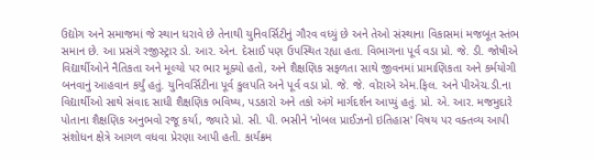ઉદ્યોગ અને સમાજમાં જે સ્થાન ધરાવે છે તેનાથી યુનિવર્સિટીનું ગૌરવ વધ્યું છે અને તેઓ સંસ્થાના વિકાસમાં મજબૂત સ્તંભ સમાન છે. આ પ્રસંગે રજીસ્ટ્રાર ડો. આર. એન. દેસાઈ પણ ઉપસ્થિત રહ્યા હતા. વિભાગના પૂર્વ વડા પ્રો. જે. ડી. જોષીએ વિદ્યાર્થીઓને નૈતિકતા અને મૂલ્યો પર ભાર મૂક્યો હતો, અને શૈક્ષણિક સફળતા સાથે જીવનમાં પ્રામાણિકતા અને કર્મયોગી બનવાનું આહવાન કર્યું હતું. યુનિવર્સિટીના પૂર્વ કુલપતિ અને પૂર્વ વડા પ્રો. જે. જે. વોરાએ એમ.ફિલ. અને પીએચ.ડી.ના વિદ્યાર્થીઓ સાથે સંવાદ સાધી શૈક્ષણિક ભવિષ્ય, પડકારો અને તકો અંગે માર્ગદર્શન આપ્યું હતું. પ્રો. એ. આર. મજમુદારે પોતાના શૈક્ષણિક અનુભવો રજૂ કર્યા, જ્યારે પ્રો. સી. પી. ભસીને 'નોબલ પ્રાઈઝનો ઇતિહાસ' વિષય પર વક્તવ્ય આપી સંશોધન ક્ષેત્રે આગળ વધવા પ્રેરણા આપી હતી. કાર્યક્રમ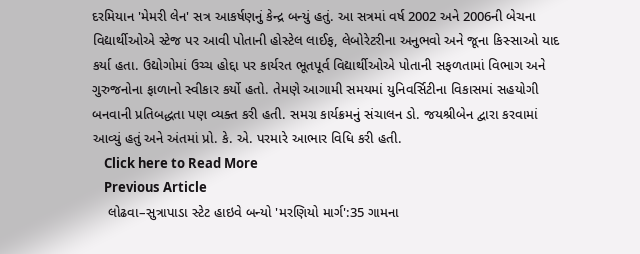દરમિયાન 'મેમરી લેન' સત્ર આકર્ષણનું કેન્દ્ર બન્યું હતું. આ સત્રમાં વર્ષ 2002 અને 2006ની બેચના વિદ્યાર્થીઓએ સ્ટેજ પર આવી પોતાની હોસ્ટેલ લાઈફ, લેબોરેટરીના અનુભવો અને જૂના કિસ્સાઓ યાદ કર્યા હતા. ઉદ્યોગોમાં ઉચ્ચ હોદ્દા પર કાર્યરત ભૂતપૂર્વ વિદ્યાર્થીઓએ પોતાની સફળતામાં વિભાગ અને ગુરુજનોના ફાળાનો સ્વીકાર કર્યો હતો. તેમણે આગામી સમયમાં યુનિવર્સિટીના વિકાસમાં સહયોગી બનવાની પ્રતિબદ્ધતા પણ વ્યક્ત કરી હતી. સમગ્ર કાર્યક્રમનું સંચાલન ડો. જયશ્રીબેન દ્વારા કરવામાં આવ્યું હતું અને અંતમાં પ્રો. કે. એ. પરમારે આભાર વિધિ કરી હતી.
    Click here to Read More
    Previous Article
    લોઢવા–સુત્રાપાડા સ્ટેટ હાઇવે બન્યો 'મરણિયો માર્ગ':35 ગામના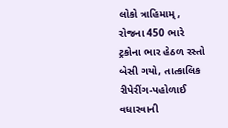લોકો ત્રાહિમામ્, રોજના 450 ભારે ટ્રકોના ભાર હેઠળ રસ્તો બેસી ગયો, તાત્કાલિક રીપેરીંગ-પહોળાઈ વધારવાની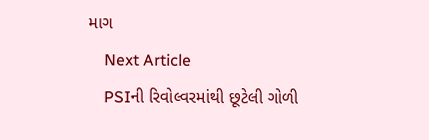માગ
    Next Article
    PSIની રિવોલ્વરમાંથી છૂટેલી ગોળી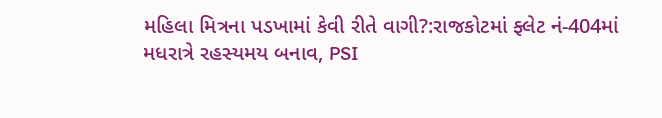મહિલા મિત્રના પડખામાં કેવી રીતે વાગી?:રાજકોટમાં ફ્લેટ નં-404માં મધરાત્રે રહસ્યમય બનાવ, PSI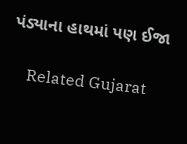પંડ્યાના હાથમાં પણ ઈજા

    Related Gujarat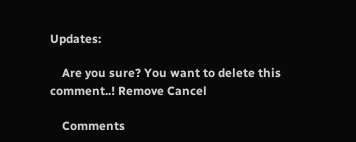Updates:

    Are you sure? You want to delete this comment..! Remove Cancel

    Comments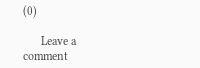(0)

      Leave a comment